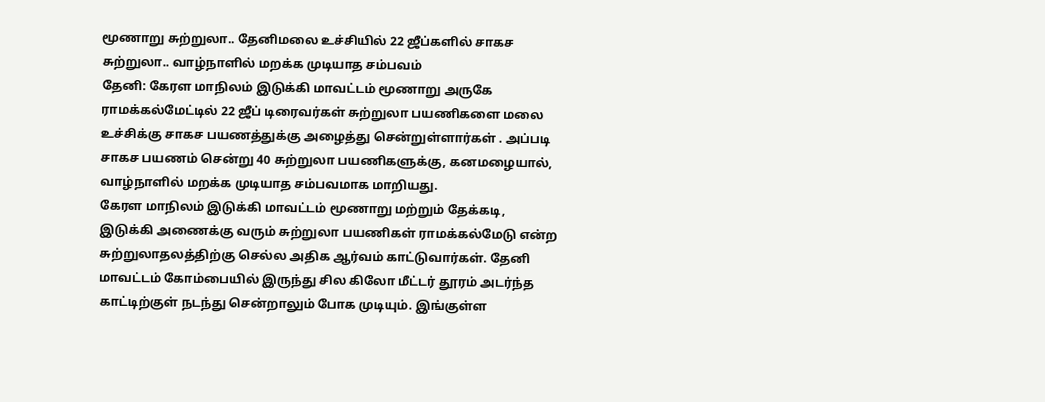மூணாறு சுற்றுலா.. தேனிமலை உச்சியில் 22 ஜீப்களில் சாகச சுற்றுலா.. வாழ்நாளில் மறக்க முடியாத சம்பவம்
தேனி: கேரள மாநிலம் இடுக்கி மாவட்டம் மூணாறு அருகே ராமக்கல்மேட்டில் 22 ஜீப் டிரைவர்கள் சுற்றுலா பயணிகளை மலை உச்சிக்கு சாகச பயணத்துக்கு அழைத்து சென்றுள்ளார்கள் . அப்படி சாகச பயணம் சென்று 40 சுற்றுலா பயணிகளுக்கு, கனமழையால், வாழ்நாளில் மறக்க முடியாத சம்பவமாக மாறியது.
கேரள மாநிலம் இடுக்கி மாவட்டம் மூணாறு மற்றும் தேக்கடி, இடுக்கி அணைக்கு வரும் சுற்றுலா பயணிகள் ராமக்கல்மேடு என்ற சுற்றுலாதலத்திற்கு செல்ல அதிக ஆர்வம் காட்டுவார்கள். தேனி மாவட்டம் கோம்பையில் இருந்து சில கிலோ மீட்டர் தூரம் அடர்ந்த காட்டிற்குள் நடந்து சென்றாலும் போக முடியும். இங்குள்ள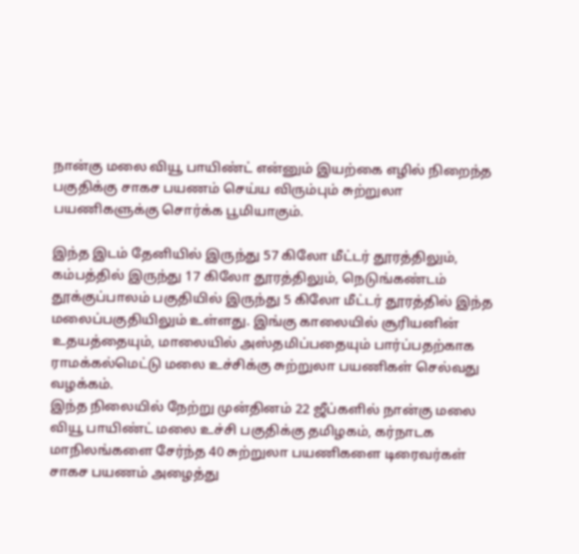நான்கு மலை வியூ பாயிண்ட் என்னும் இயற்கை எழில் நிறைந்த பகுதிக்கு சாகச பயணம் செய்ய விரும்பும் சுற்றுலா பயணிகளுக்கு சொர்க்க பூமியாகும்.

இந்த இடம் தேனியில் இருந்து 57 கிலோ மீட்டர் தூரத்திலும், கம்பத்தில் இருந்து 17 கிலோ தூரத்திலும், நெடுங்கண்டம் தூக்குப்பாலம் பகுதியில் இருந்து 5 கிலோ மீட்டர் தூரத்தில் இந்த மலைப்பகுதியிலும் உள்ளது. இங்கு காலையில் சூரியனின் உதயத்தையும், மாலையில் அஸ்தமிப்பதையும் பார்ப்பதற்காக ராமக்கல்மெட்டு மலை உச்சிக்கு சுற்றுலா பயணிகள் செல்வது வழக்கம்.
இந்த நிலையில் நேற்று முன்தினம் 22 ஜீப்களில் நான்கு மலை வியூ பாயிண்ட் மலை உச்சி பகுதிக்கு தமிழகம், கர்நாடக மாநிலங்களை சேர்ந்த 40 சுற்றுலா பயணிகளை டிரைவர்கள் சாகச பயணம் அழைத்து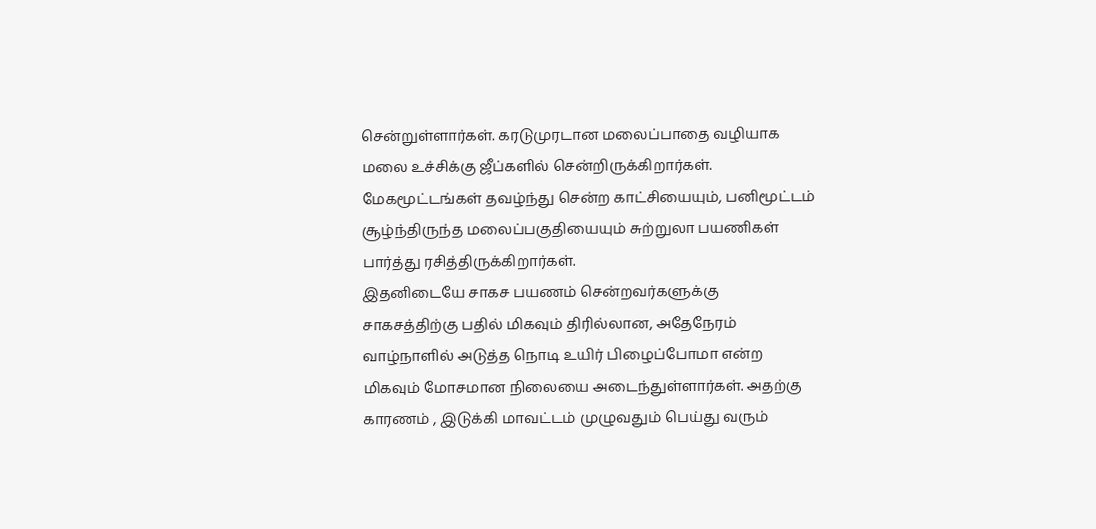சென்றுள்ளார்கள். கரடுமுரடான மலைப்பாதை வழியாக மலை உச்சிக்கு ஜீப்களில் சென்றிருக்கிறார்கள். மேகமூட்டங்கள் தவழ்ந்து சென்ற காட்சியையும், பனிமூட்டம் சூழ்ந்திருந்த மலைப்பகுதியையும் சுற்றுலா பயணிகள் பார்த்து ரசித்திருக்கிறார்கள்.
இதனிடையே சாகச பயணம் சென்றவர்களுக்கு சாகசத்திற்கு பதில் மிகவும் திரில்லான, அதேநேரம் வாழ்நாளில் அடுத்த நொடி உயிர் பிழைப்போமா என்ற மிகவும் மோசமான நிலையை அடைந்துள்ளார்கள். அதற்கு காரணம் , இடுக்கி மாவட்டம் முழுவதும் பெய்து வரும்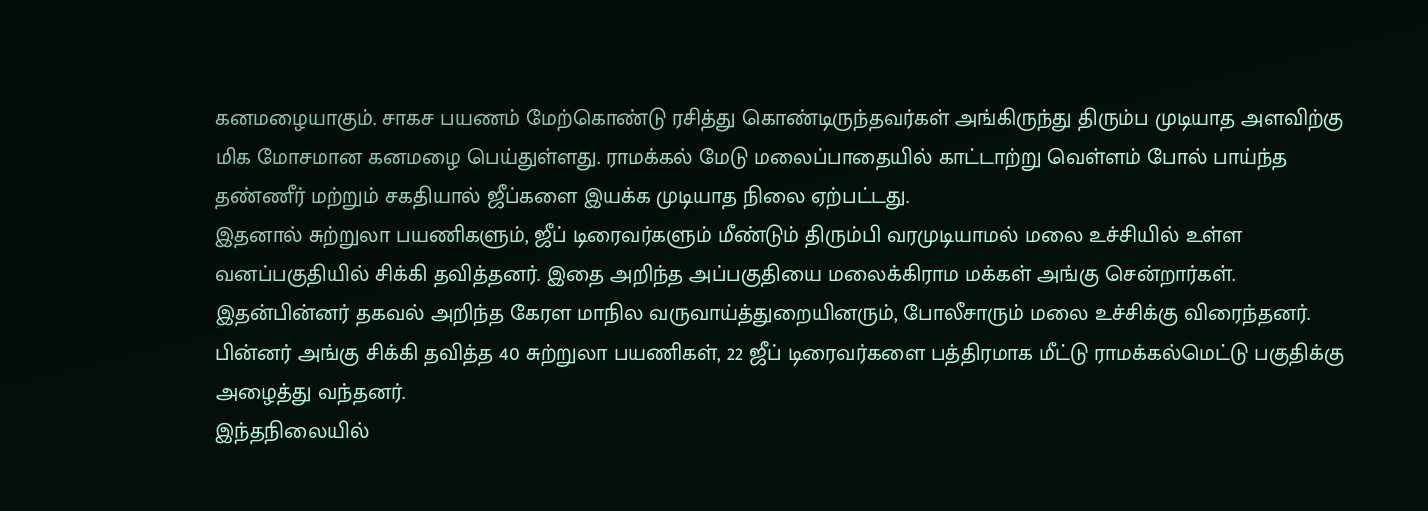கனமழையாகும். சாகச பயணம் மேற்கொண்டு ரசித்து கொண்டிருந்தவர்கள் அங்கிருந்து திரும்ப முடியாத அளவிற்கு மிக மோசமான கனமழை பெய்துள்ளது. ராமக்கல் மேடு மலைப்பாதையில் காட்டாற்று வெள்ளம் போல் பாய்ந்த தண்ணீர் மற்றும் சகதியால் ஜீப்களை இயக்க முடியாத நிலை ஏற்பட்டது.
இதனால் சுற்றுலா பயணிகளும், ஜீப் டிரைவர்களும் மீண்டும் திரும்பி வரமுடியாமல் மலை உச்சியில் உள்ள வனப்பகுதியில் சிக்கி தவித்தனர். இதை அறிந்த அப்பகுதியை மலைக்கிராம மக்கள் அங்கு சென்றார்கள். இதன்பின்னர் தகவல் அறிந்த கேரள மாநில வருவாய்த்துறையினரும், போலீசாரும் மலை உச்சிக்கு விரைந்தனர். பின்னர் அங்கு சிக்கி தவித்த 40 சுற்றுலா பயணிகள், 22 ஜீப் டிரைவர்களை பத்திரமாக மீட்டு ராமக்கல்மெட்டு பகுதிக்கு அழைத்து வந்தனர்.
இந்தநிலையில்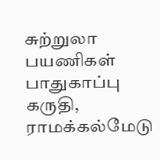சுற்றுலா பயணிகள் பாதுகாப்பு கருதி, ராமக்கல்மேடு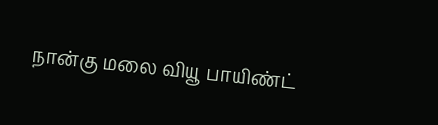நான்கு மலை வியூ பாயிண்ட்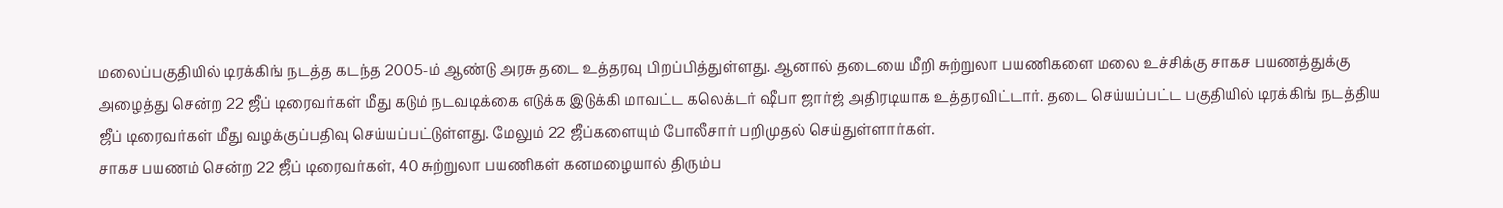மலைப்பகுதியில் டிரக்கிங் நடத்த கடந்த 2005-ம் ஆண்டு அரசு தடை உத்தரவு பிறப்பித்துள்ளது. ஆனால் தடையை மீறி சுற்றுலா பயணிகளை மலை உச்சிக்கு சாகச பயணத்துக்கு அழைத்து சென்ற 22 ஜீப் டிரைவர்கள் மீது கடும் நடவடிக்கை எடுக்க இடுக்கி மாவட்ட கலெக்டர் ஷீபா ஜார்ஜ் அதிரடியாக உத்தரவிட்டார். தடை செய்யப்பட்ட பகுதியில் டிரக்கிங் நடத்திய ஜீப் டிரைவர்கள் மீது வழக்குப்பதிவு செய்யப்பட்டுள்ளது. மேலும் 22 ஜீப்களையும் போலீசார் பறிமுதல் செய்துள்ளார்கள்.
சாகச பயணம் சென்ற 22 ஜீப் டிரைவர்கள், 40 சுற்றுலா பயணிகள் கனமழையால் திரும்ப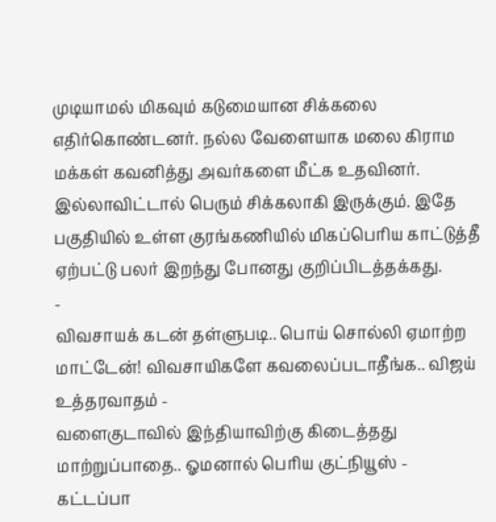முடியாமல் மிகவும் கடுமையான சிக்கலை எதிர்கொண்டனர். நல்ல வேளையாக மலை கிராம மக்கள் கவனித்து அவர்களை மீட்க உதவினர். இல்லாவிட்டால் பெரும் சிக்கலாகி இருக்கும். இதே பகுதியில் உள்ள குரங்கணியில் மிகப்பெரிய காட்டுத்தீ ஏற்பட்டு பலர் இறந்து போனது குறிப்பிடத்தக்கது.
-
விவசாயக் கடன் தள்ளுபடி.. பொய் சொல்லி ஏமாற்ற மாட்டேன்! விவசாயிகளே கவலைப்படாதீங்க.. விஜய் உத்தரவாதம் -
வளைகுடாவில் இந்தியாவிற்கு கிடைத்தது மாற்றுப்பாதை.. ஓமனால் பெரிய குட்நியூஸ் -
கட்டப்பா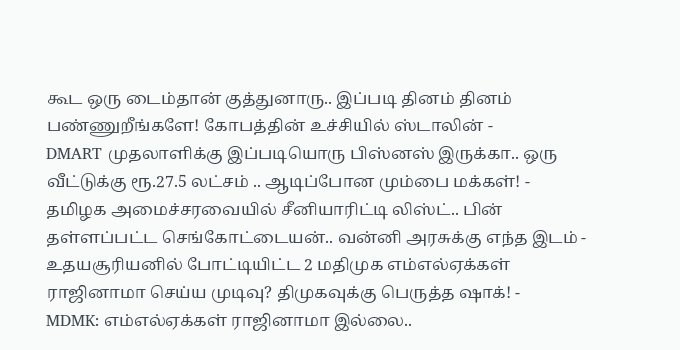கூட ஒரு டைம்தான் குத்துனாரு.. இப்படி தினம் தினம் பண்ணுறீங்களே! கோபத்தின் உச்சியில் ஸ்டாலின் -
DMART முதலாளிக்கு இப்படியொரு பிஸ்னஸ் இருக்கா.. ஒரு வீட்டுக்கு ரூ.27.5 லட்சம் .. ஆடிப்போன மும்பை மக்கள்! -
தமிழக அமைச்சரவையில் சீனியாரிட்டி லிஸ்ட்.. பின் தள்ளப்பட்ட செங்கோட்டையன்.. வன்னி அரசுக்கு எந்த இடம் -
உதயசூரியனில் போட்டியிட்ட 2 மதிமுக எம்எல்ஏக்கள் ராஜினாமா செய்ய முடிவு? திமுகவுக்கு பெருத்த ஷாக்! -
MDMK: எம்எல்ஏக்கள் ராஜினாமா இல்லை..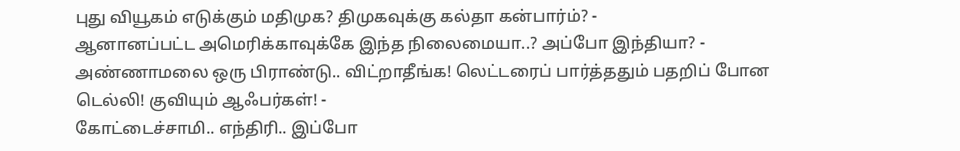புது வியூகம் எடுக்கும் மதிமுக? திமுகவுக்கு கல்தா கன்பார்ம்? -
ஆனானப்பட்ட அமெரிக்காவுக்கே இந்த நிலைமையா..? அப்போ இந்தியா? -
அண்ணாமலை ஒரு பிராண்டு.. விட்றாதீங்க! லெட்டரைப் பார்த்ததும் பதறிப் போன டெல்லி! குவியும் ஆஃபர்கள்! -
கோட்டைச்சாமி.. எந்திரி.. இப்போ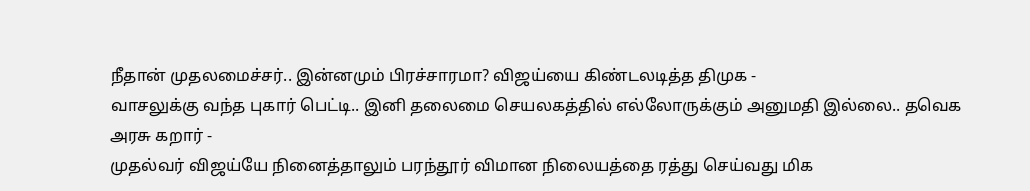நீதான் முதலமைச்சர்.. இன்னமும் பிரச்சாரமா? விஜய்யை கிண்டலடித்த திமுக -
வாசலுக்கு வந்த புகார் பெட்டி.. இனி தலைமை செயலகத்தில் எல்லோருக்கும் அனுமதி இல்லை.. தவெக அரசு கறார் -
முதல்வர் விஜய்யே நினைத்தாலும் பரந்தூர் விமான நிலையத்தை ரத்து செய்வது மிக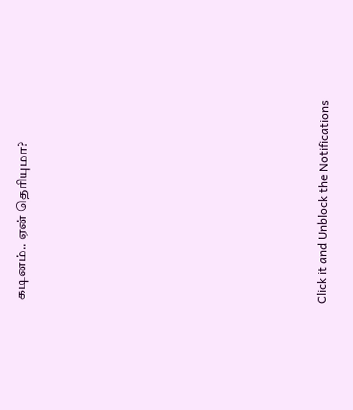கடினம்.. ஏன் தெரியுமா?












Click it and Unblock the Notifications